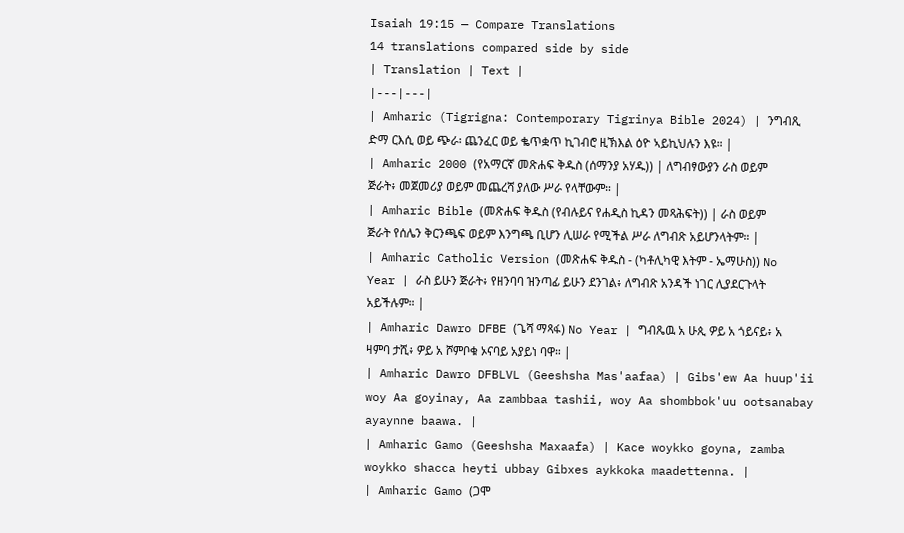Isaiah 19:15 — Compare Translations
14 translations compared side by side
| Translation | Text |
|---|---|
| Amharic (Tigrigna: Contemporary Tigrinya Bible 2024) | ንግብጺ ድማ ርእሲ ወይ ጭራ፡ ጨንፈር ወይ ቈጥቋጥ ኪገብሮ ዚኽእል ዕዮ ኣይኪህሉን እዩ። |
| Amharic 2000 (የአማርኛ መጽሐፍ ቅዱስ (ሰማንያ አሃዱ)) | ለግብፃውያን ራስ ወይም ጅራት፥ መጀመሪያ ወይም መጨረሻ ያለው ሥራ የላቸውም። |
| Amharic Bible (መጽሐፍ ቅዱስ (የብሉይና የሐዲስ ኪዳን መጻሕፍት)) | ራስ ወይም ጅራት የሰሌን ቅርንጫፍ ወይም እንግጫ ቢሆን ሊሠራ የሚችል ሥራ ለግብጽ አይሆንላትም። |
| Amharic Catholic Version (መጽሐፍ ቅዱስ - (ካቶሊካዊ እትም - ኤማሁስ)) No Year | ራስ ይሁን ጅራት፥ የዘንባባ ዝንጣፊ ይሁን ደንገል፥ ለግብጽ አንዳች ነገር ሊያደርጉላት አይችሉም። |
| Amharic Dawro DFBE (ጌሻ ማጻፋ) No Year | ግብጼዉ አ ሁጲ ዎይ አ ጎይናይ፥ አ ዛምባ ታሺ፥ ዎይ አ ሾምቦቁ ኦናባይ አያይነ ባዋ። |
| Amharic Dawro DFBLVL (Geeshsha Mas'aafaa) | Gibs'ew Aa huup'ii woy Aa goyinay, Aa zambbaa tashii, woy Aa shombbok'uu ootsanabay ayaynne baawa. |
| Amharic Gamo (Geeshsha Maxaafa) | Kace woykko goyna, zamba woykko shacca heyti ubbay Gibxes aykkoka maadettenna. |
| Amharic Gamo (ጋሞ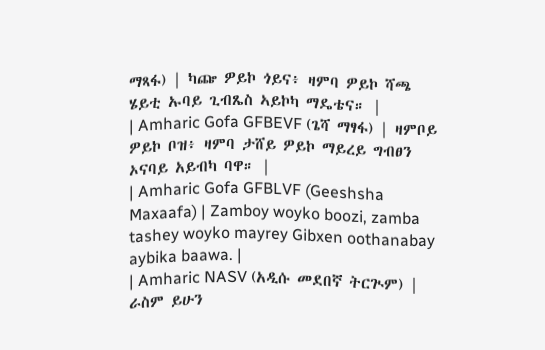ማጻፋ) | ካጬ ዎይኮ ጎይና፥ ዛምባ ዎይኮ ሻጫ ሄይቲ ኡባይ ጊብጼስ ኣይኮካ ማዴቴና። |
| Amharic Gofa GFBEVF (ጌሻ ማፃፋ) | ዛምቦይ ዎይኮ ቦዝ፥ ዛምባ ታሸይ ዎይኮ ማይረይ ግብፀን ኦናባይ አይብካ ባዋ። |
| Amharic Gofa GFBLVF (Geeshsha Maxaafa) | Zamboy woyko boozi, zamba tashey woyko mayrey Gibxen oothanabay aybika baawa. |
| Amharic NASV (አዲሱ መደበኛ ትርጒም) | ራስም ይሁን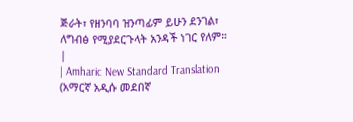ጅራት፣ የዘንባባ ዝንጣፊም ይሁን ደንገል፣ ለግብፅ የሚያደርጉላት አንዳች ነገር የለም። |
| Amharic New Standard Translation (አማርኛ አዲሱ መደበኛ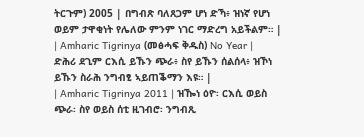ትርጉም) 2005 | በግብጽ ባለጸጋም ሆነ ድኻ፥ ዝነኛ የሆነ ወይም ታዋቂነት የሌለው ምንም ነገር ማድረግ አይችልም። |
| Amharic Tigrinya (መፅሓፍ ቅዱስ) No Year | ድሕሪ ደጊም ርእሲ ይኹን ጭራ፥ ስየ ይኹን ሰልሰላ፥ ዝኾነ ይኹን ስራሕ ንግብፂ ኣይጠቕማን እዩ። |
| Amharic Tigrinya 2011 | ዝዀነ ዕዮ፡ ርእሲ ወይስ ጭራ፡ ስየ ወይስ ሰቲ ዚገብሮ፡ ንግብጺ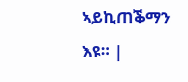ኣይኪጠቕማን እዩ። |